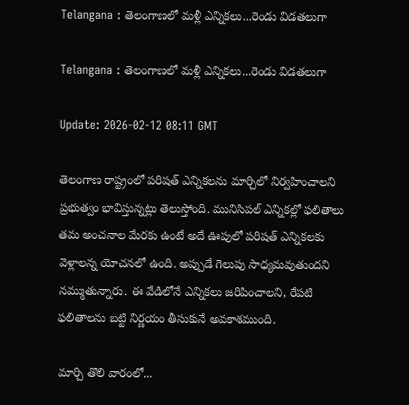Telangana : తెలంగాణలో మళ్లీ ఎన్నికలు...రెండు విడతలుగా

Telangana : తెలంగాణలో మళ్లీ ఎన్నికలు...రెండు విడతలుగా

Update: 2026-02-12 08:11 GMT

తెలంగాణ రాష్ట్రంలో పరిషత్‌ ఎన్నికలను మార్చిలో నిర్వహించాలని ప్రభుత్వం భావిస్తున్నట్లు తెలుస్తోంది. మునిసిపల్‌ ఎన్నికల్లో ఫలితాలు తమ అంచనాల మేరకు ఉంటే అదే ఊపులో పరిషత్‌ ఎన్నికలకు వెళ్లాలన్న యోచనలో ఉంది. అప్పుడే గెలుపు సాధ్యమవుతుందని నమ్ముతున్నారు. ఈ వేడిలోనే ఎన్నికలు జరిపించాలని, రేపటి ఫలితాలను బట్టి నిర్ణయం తీసుకునే అవకాశముంది.

మార్చి తొలి వారంలో...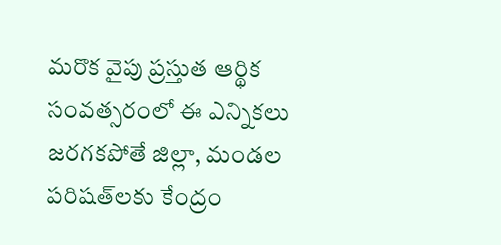మరొక వైపు ప్రస్తుత ఆర్థిక సంవత్సరంలో ఈ ఎన్నికలు జరగకపోతే జిల్లా, మండల పరిషత్‌లకు కేంద్రం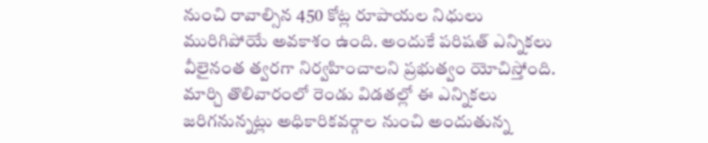నుంచి రావాల్సిన 450 కోట్ల రూపాయల నిధులు మురిగిపోయే అవకాశం ఉంది. అందుకే పరిషత్‌ ఎన్నికలు వీలైనంత త్వరగా నిర్వహించాలని ప్రభుత్వం యోచిస్తోంది. మార్చి తొలివారంలో రెండు విడతల్లో ఈ ఎన్నికలు జరిగనున్నట్లు అధికారికవర్గాల నుంచి అందుతున్న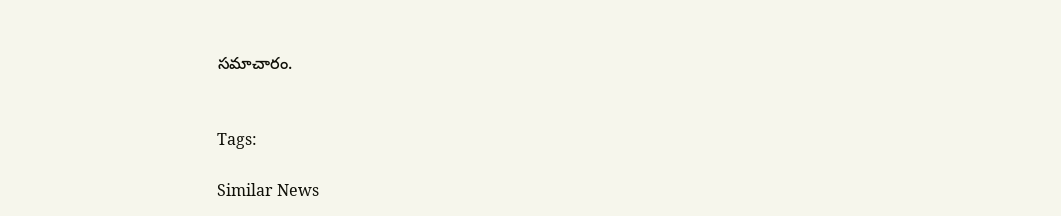సమాచారం.


Tags:

Similar News